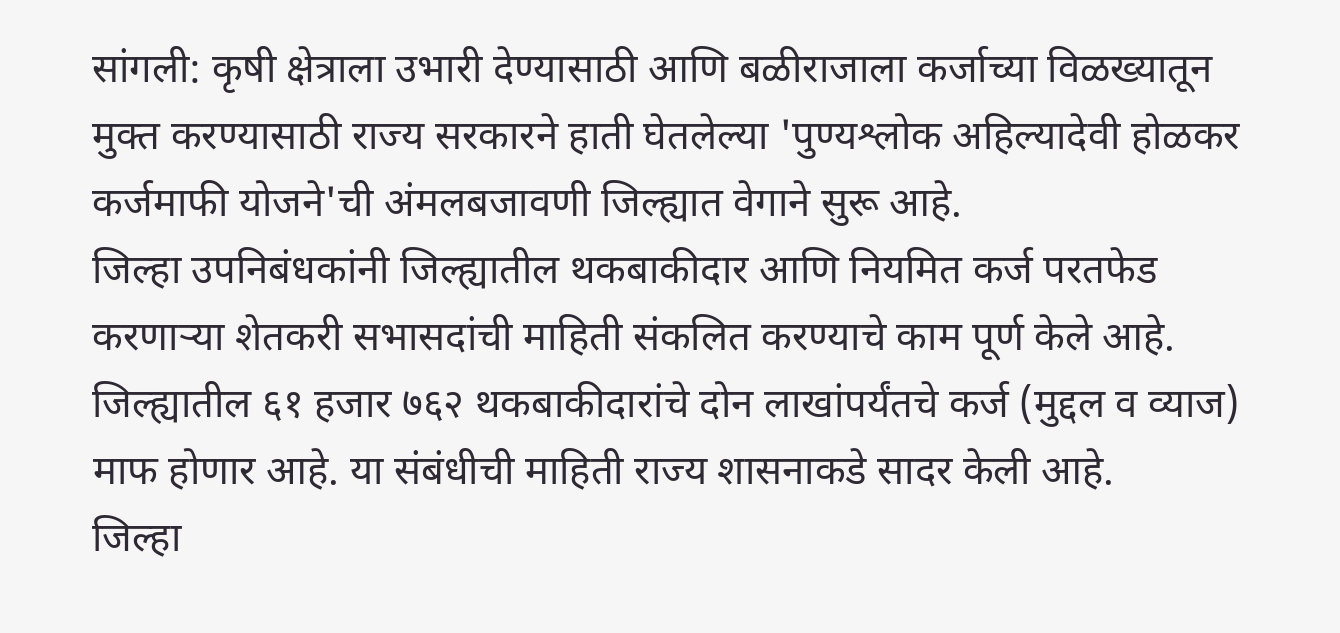सांगली: कृषी क्षेत्राला उभारी देण्यासाठी आणि बळीराजाला कर्जाच्या विळख्यातून मुक्त करण्यासाठी राज्य सरकारने हाती घेतलेल्या 'पुण्यश्लोक अहिल्यादेवी होळकर कर्जमाफी योजने'ची अंमलबजावणी जिल्ह्यात वेगाने सुरू आहे.
जिल्हा उपनिबंधकांनी जिल्ह्यातील थकबाकीदार आणि नियमित कर्ज परतफेड करणाऱ्या शेतकरी सभासदांची माहिती संकलित करण्याचे काम पूर्ण केले आहे.
जिल्ह्यातील ६१ हजार ७६२ थकबाकीदारांचे दोन लाखांपर्यंतचे कर्ज (मुद्दल व व्याज) माफ होणार आहे. या संबंधीची माहिती राज्य शासनाकडे सादर केली आहे.
जिल्हा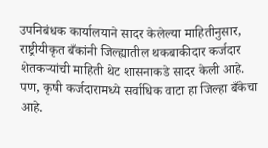उपनिबंधक कार्यालयाने सादर केलेल्या माहितीनुसार, राष्ट्रीयीकृत बँकांनी जिल्ह्यातील थकबाकीदार कर्जदार शेतकऱ्यांची माहिती थेट शासनाकडे सादर केली आहे.
पण, कृषी कर्जदारामध्ये सर्वाधिक वाटा हा जिल्हा बँकेचा आहे.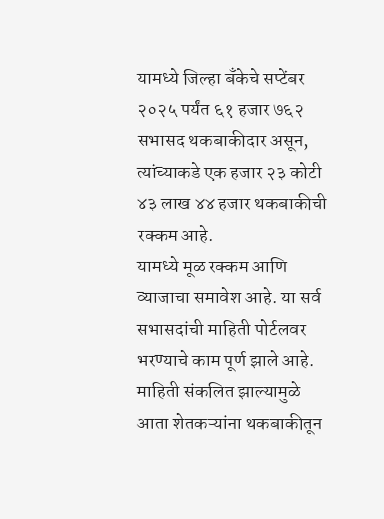यामध्ये जिल्हा बँकेचे सप्टेंबर २०२५ पर्यंत ६१ हजार ७६२ सभासद थकबाकीदार असून, त्यांच्याकडे एक हजार २३ कोटी ४३ लाख ४४ हजार थकबाकीची रक्कम आहे.
यामध्ये मूळ रक्कम आणि व्याजाचा समावेश आहे. या सर्व सभासदांची माहिती पोर्टलवर भरण्याचे काम पूर्ण झाले आहे. माहिती संकलित झाल्यामुळे आता शेतकऱ्यांना थकबाकीतून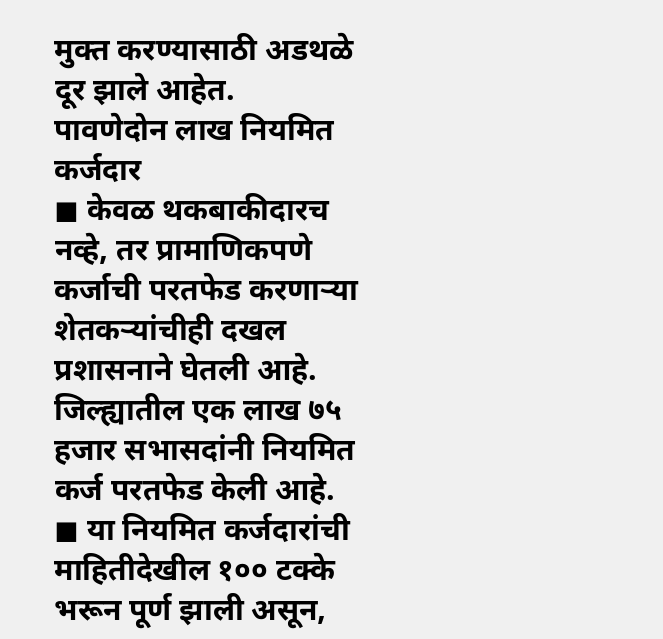मुक्त करण्यासाठी अडथळे दूर झाले आहेत.
पावणेदोन लाख नियमित कर्जदार
◼ केवळ थकबाकीदारच नव्हे, तर प्रामाणिकपणे कर्जाची परतफेड करणाऱ्या शेतकऱ्यांचीही दखल प्रशासनाने घेतली आहे. जिल्ह्यातील एक लाख ७५ हजार सभासदांनी नियमित कर्ज परतफेड केली आहे.
◼ या नियमित कर्जदारांची माहितीदेखील १०० टक्के भरून पूर्ण झाली असून,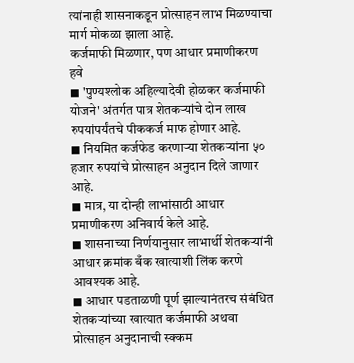त्यांनाही शासनाकडून प्रोत्साहन लाभ मिळण्याचा मार्ग मोकळा झाला आहे.
कर्जमाफी मिळणार, पण आधार प्रमाणीकरण हवे
◼ 'पुण्यश्लोक अहिल्यादेवी होळकर कर्जमाफी योजने' अंतर्गत पात्र शेतकऱ्यांचे दोन लाख रुपयांपर्यंतचे पीककर्ज माफ होणार आहे.
◼ नियमित कर्जफेड करणाऱ्या शेतकऱ्यांना ५० हजार रुपयांचे प्रोत्साहन अनुदान दिले जाणार आहे.
◼ मात्र, या दोन्ही लाभांसाठी आधार प्रमाणीकरण अनिवार्य केले आहे.
◼ शासनाच्या निर्णयानुसार लाभार्थी शेतकऱ्यांनी आधार क्रमांक बँक खात्याशी लिंक करणे आवश्यक आहे.
◼ आधार पडताळणी पूर्ण झाल्यानंतरच संबंधित शेतकऱ्यांच्या खात्यात कर्जमाफी अथवा प्रोत्साहन अनुदानाची स्क्कम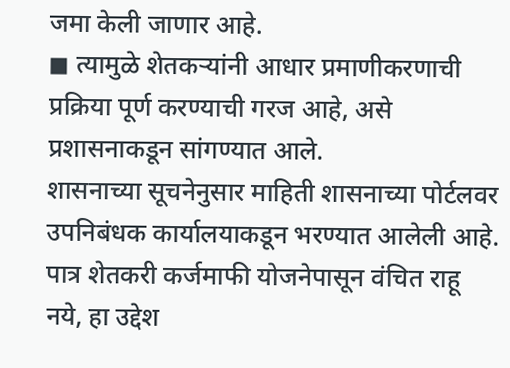जमा केली जाणार आहे.
◼ त्यामुळे शेतकऱ्यांनी आधार प्रमाणीकरणाची प्रक्रिया पूर्ण करण्याची गरज आहे, असे प्रशासनाकडून सांगण्यात आले.
शासनाच्या सूचनेनुसार माहिती शासनाच्या पोर्टलवर उपनिबंधक कार्यालयाकडून भरण्यात आलेली आहे. पात्र शेतकरी कर्जमाफी योजनेपासून वंचित राहू नये, हा उद्देश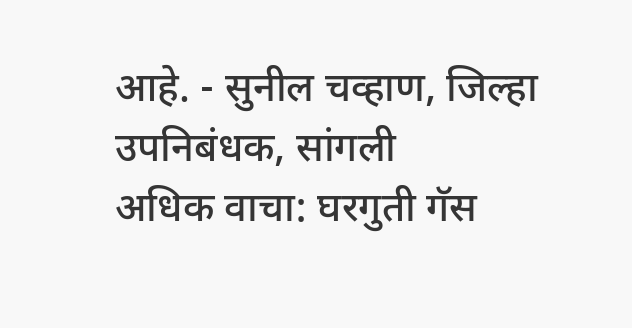आहे. - सुनील चव्हाण, जिल्हा उपनिबंधक, सांगली
अधिक वाचा: घरगुती गॅस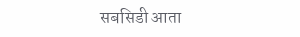सबसिडी आता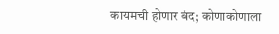कायमची होणार बंद; कोणाकोणाला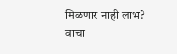मिळणार नाही लाभ? वाचा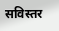सविस्तर